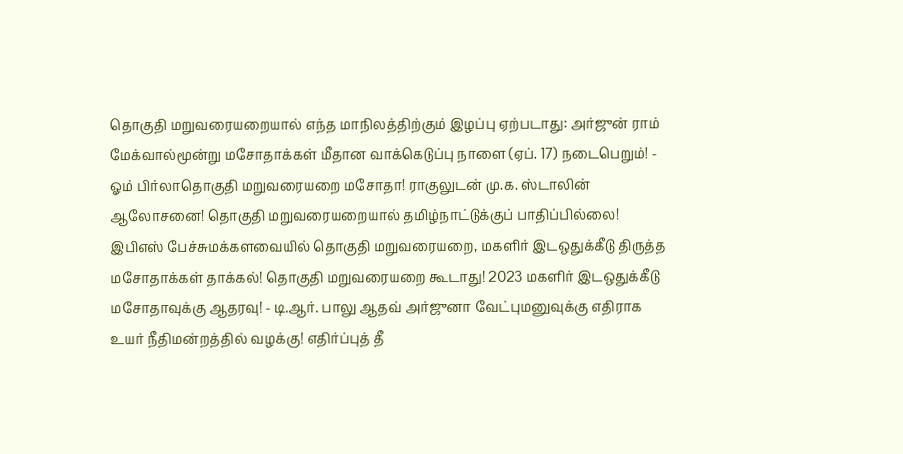தொகுதி மறுவரையறையால் எந்த மாநிலத்திற்கும் இழப்பு ஏற்படாது: அர்ஜுன் ராம் மேக்வால்மூன்று மசோதாக்கள் மீதான வாக்கெடுப்பு நாளை (ஏப். 17) நடைபெறும்! - ஓம் பிர்லாதொகுதி மறுவரையறை மசோதா! ராகுலுடன் மு.க. ஸ்டாலின் ஆலோசனை! தொகுதி மறுவரையறையால் தமிழ்நாட்டுக்குப் பாதிப்பில்லை! இபிஎஸ் பேச்சுமக்களவையில் தொகுதி மறுவரையறை, மகளிர் இடஒதுக்கீடு திருத்த மசோதாக்கள் தாக்கல்! தொகுதி மறுவரையறை கூடாது! 2023 மகளிர் இடஒதுக்கீடு மசோதாவுக்கு ஆதரவு! - டி.ஆர். பாலு ஆதவ் அர்ஜுனா வேட்புமனுவுக்கு எதிராக உயர் நீதிமன்றத்தில் வழக்கு! எதிர்ப்புத் தீ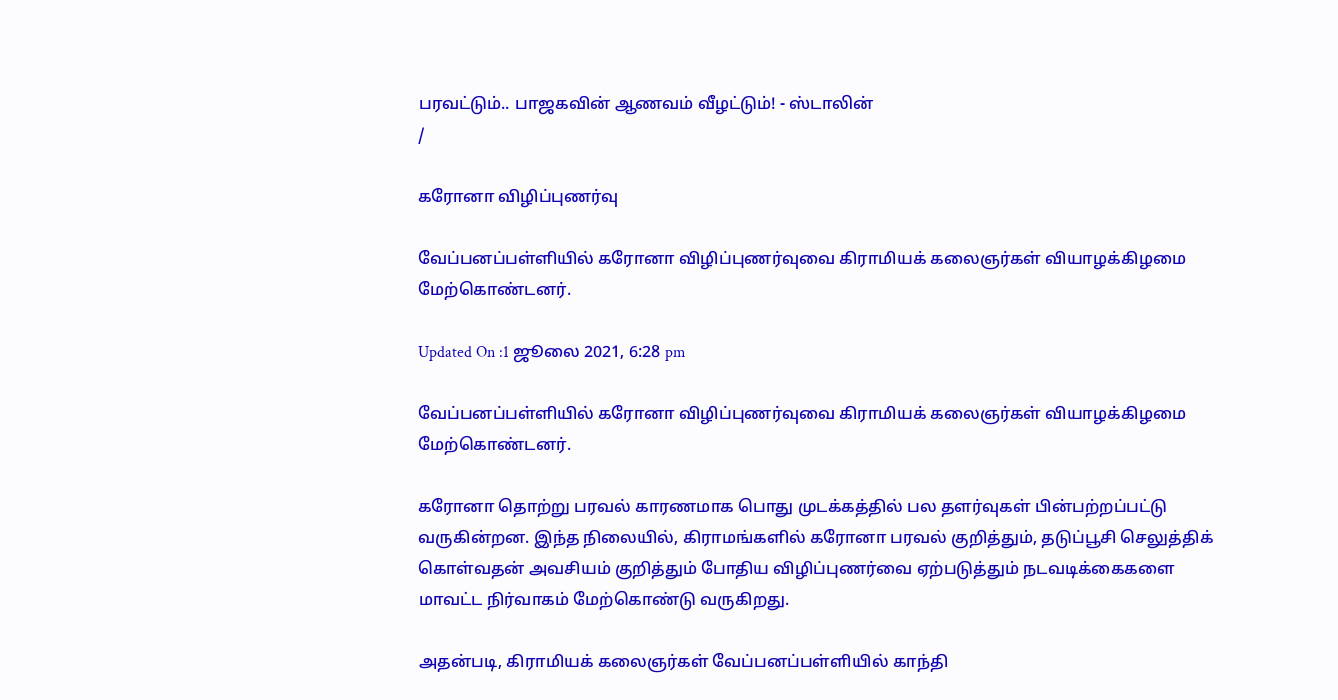பரவட்டும்.. பாஜகவின் ஆணவம் வீழட்டும்! - ஸ்டாலின்
/

கரோனா விழிப்புணர்வு

வேப்பனப்பள்ளியில் கரோனா விழிப்புணர்வுவை கிராமியக் கலைஞர்கள் வியாழக்கிழமை மேற்கொண்டனர்.

Updated On :1 ஜூலை 2021, 6:28 pm

வேப்பனப்பள்ளியில் கரோனா விழிப்புணர்வுவை கிராமியக் கலைஞர்கள் வியாழக்கிழமை மேற்கொண்டனர்.

கரோனா தொற்று பரவல் காரணமாக பொது முடக்கத்தில் பல தளர்வுகள் பின்பற்றப்பட்டு வருகின்றன. இந்த நிலையில், கிராமங்களில் கரோனா பரவல் குறித்தும், தடுப்பூசி செலுத்திக் கொள்வதன் அவசியம் குறித்தும் போதிய விழிப்புணர்வை ஏற்படுத்தும் நடவடிக்கைகளை மாவட்ட நிர்வாகம் மேற்கொண்டு வருகிறது.

அதன்படி, கிராமியக் கலைஞர்கள் வேப்பனப்பள்ளியில் காந்தி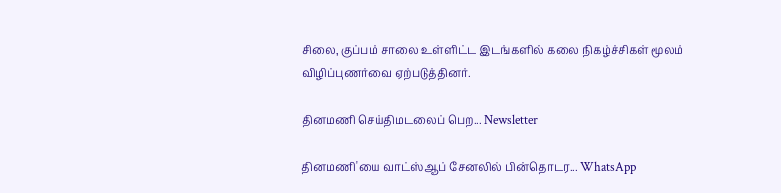சிலை, குப்பம் சாலை உள்ளிட்ட இடங்களில் கலை நிகழ்ச்சிகள் மூலம் விழிப்புணர்வை ஏற்படுத்தினர்.

தினமணி செய்திமடலைப் பெற... Newsletter

தினமணி'யை வாட்ஸ்ஆப் சேனலில் பின்தொடர... WhatsApp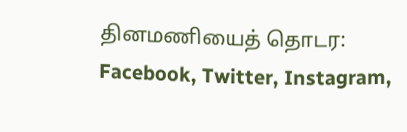தினமணியைத் தொடர: Facebook, Twitter, Instagram,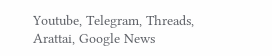Youtube, Telegram, Threads, Arattai, Google News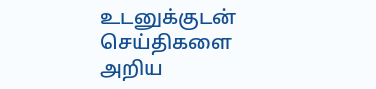உடனுக்குடன் செய்திகளை அறிய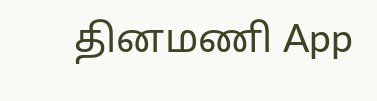தினமணி App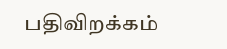பதிவிறக்கம்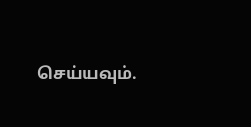செய்யவும்.